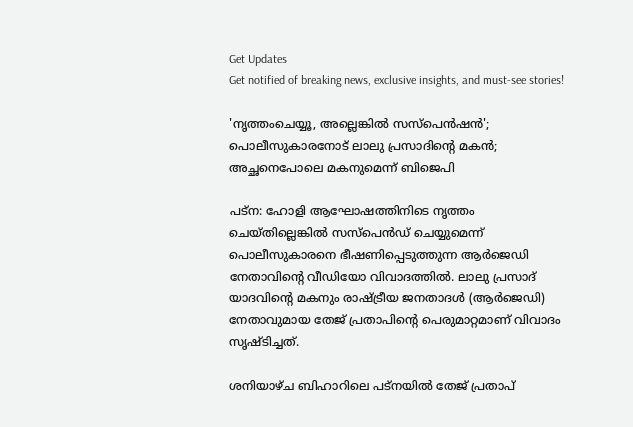Get Updates
Get notified of breaking news, exclusive insights, and must-see stories!

'നൃത്തംചെയ്യൂ, അല്ലെങ്കില്‍ സസ്‌പെന്‍ഷന്‍'; പൊലീസുകാരനോട് ലാലു പ്രസാദിന്റെ മകന്‍; അച്ഛനെപോലെ മകനുമെന്ന് ബിജെപി

പട്ന: ഹോളി ആഘോഷത്തിനിടെ നൃത്തം ചെയ്തില്ലെങ്കില്‍ സസ്‌പെന്‍ഡ് ചെയ്യുമെന്ന് പൊലീസുകാരനെ ഭീഷണിപ്പെടുത്തുന്ന ആര്‍ജെഡി നേതാവിന്റെ വീഡിയോ വിവാദത്തില്‍. ലാലു പ്രസാദ് യാദവിന്റെ മകനും രാഷ്ട്രീയ ജനതാദള്‍ (ആര്‍ജെഡി) നേതാവുമായ തേജ് പ്രതാപിന്റെ പെരുമാറ്റമാണ് വിവാദം സൃഷ്ടിച്ചത്.

ശനിയാഴ്ച ബിഹാറിലെ പട്നയില്‍ തേജ് പ്രതാപ്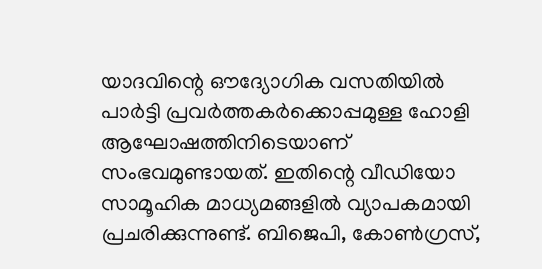യാദവിന്റെ ഔദ്യോഗിക വസതിയില്‍
പാര്‍ട്ടി പ്രവര്‍ത്തകര്‍ക്കൊപ്പമുള്ള ഹോളി ആഘോഷത്തിനിടെയാണ് സംഭവമുണ്ടായത്. ഇതിന്റെ വീഡിയോ സാമൂഹിക മാധ്യമങ്ങളില്‍ വ്യാപകമായി പ്രചരിക്കുന്നുണ്ട്. ബിജെപി, കോണ്‍ഗ്രസ്,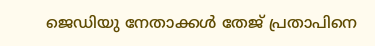ജെഡിയു നേതാക്കള്‍ തേജ് പ്രതാപിനെ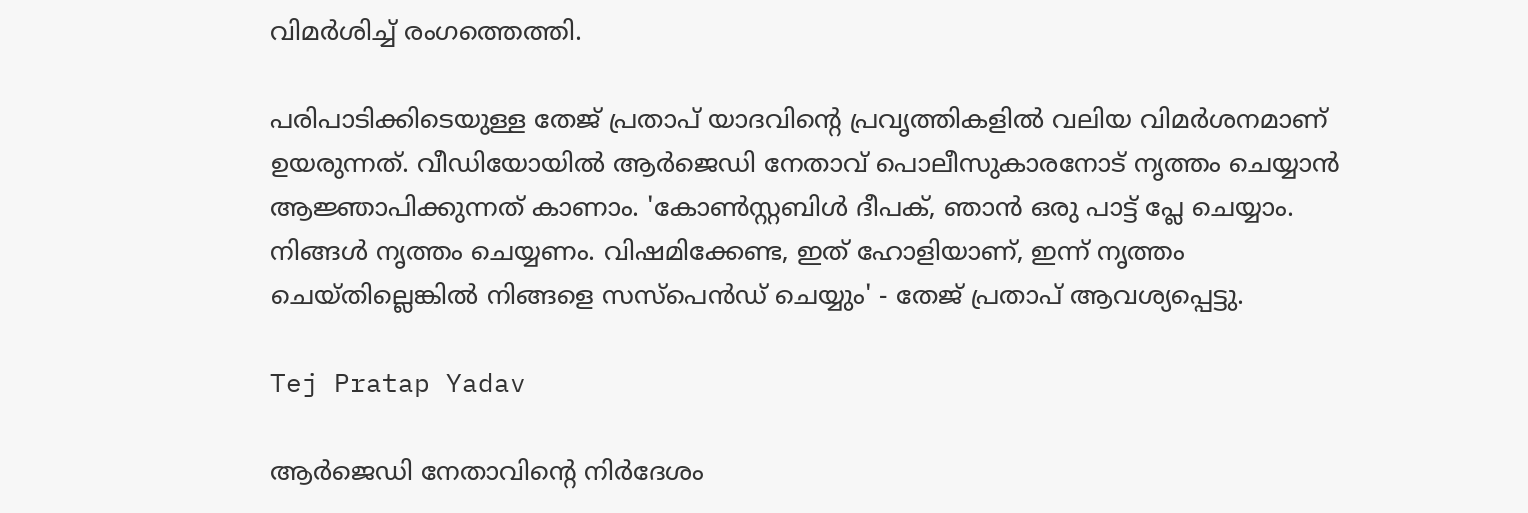വിമര്‍ശിച്ച് രംഗത്തെത്തി.

പരിപാടിക്കിടെയുള്ള തേജ് പ്രതാപ് യാദവിന്റെ പ്രവൃത്തികളില്‍ വലിയ വിമര്‍ശനമാണ് ഉയരുന്നത്. വീഡിയോയില്‍ ആര്‍ജെഡി നേതാവ് പൊലീസുകാരനോട് നൃത്തം ചെയ്യാന്‍ ആജ്ഞാപിക്കുന്നത് കാണാം. 'കോണ്‍സ്റ്റബിള്‍ ദീപക്, ഞാന്‍ ഒരു പാട്ട് പ്ലേ ചെയ്യാം. നിങ്ങള്‍ നൃത്തം ചെയ്യണം. വിഷമിക്കേണ്ട, ഇത് ഹോളിയാണ്, ഇന്ന് നൃത്തം ചെയ്തില്ലെങ്കില്‍ നിങ്ങളെ സസ്പെന്‍ഡ് ചെയ്യും' - തേജ് പ്രതാപ് ആവശ്യപ്പെട്ടു.

Tej Pratap Yadav

ആര്‍ജെഡി നേതാവിന്റെ നിര്‍ദേശം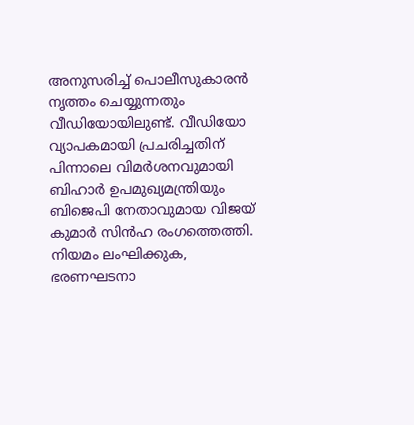അനുസരിച്ച് പൊലീസുകാരന്‍ നൃത്തം ചെയ്യുന്നതും വീഡിയോയിലുണ്ട്. വീഡിയോ വ്യാപകമായി പ്രചരിച്ചതിന് പിന്നാലെ വിമര്‍ശനവുമായി ബിഹാര്‍ ഉപമുഖ്യമന്ത്രിയും ബിജെപി നേതാവുമായ വിജയ് കുമാര്‍ സിന്‍ഹ രംഗത്തെത്തി. നിയമം ലംഘിക്കുക, ഭരണഘടനാ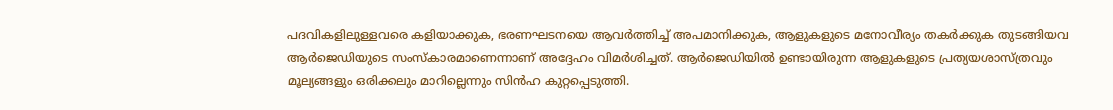പദവികളിലുള്ളവരെ കളിയാക്കുക, ഭരണഘടനയെ ആവര്‍ത്തിച്ച് അപമാനിക്കുക, ആളുകളുടെ മനോവീര്യം തകര്‍ക്കുക തുടങ്ങിയവ ആര്‍ജെഡിയുടെ സംസ്‌കാരമാണെന്നാണ് അദ്ദേഹം വിമര്‍ശിച്ചത്. ആര്‍ജെഡിയില്‍ ഉണ്ടായിരുന്ന ആളുകളുടെ പ്രത്യയശാസ്ത്രവും മൂല്യങ്ങളും ഒരിക്കലും മാറില്ലെന്നും സിന്‍ഹ കുറ്റപ്പെടുത്തി.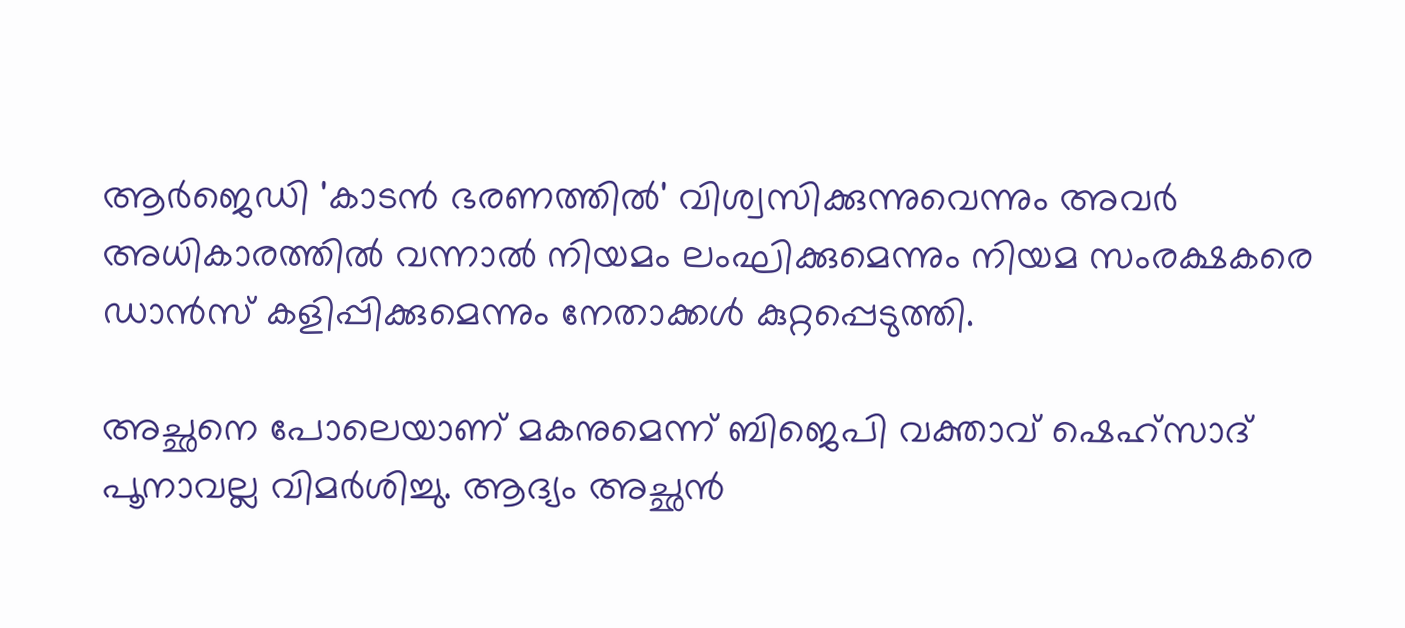ആര്‍ജെഡി 'കാടന്‍ ഭരണത്തില്‍' വിശ്വസിക്കുന്നുവെന്നും അവര്‍ അധികാരത്തില്‍ വന്നാല്‍ നിയമം ലംഘിക്കുമെന്നും നിയമ സംരക്ഷകരെ ഡാന്‍സ് കളിപ്പിക്കുമെന്നും നേതാക്കള്‍ കുറ്റപ്പെടുത്തി.

അച്ഛനെ പോലെയാണ് മകനുമെന്ന് ബിജെപി വക്താവ് ഷെഹ്സാദ് പൂനാവല്ല വിമര്‍ശിച്ചു. ആദ്യം അച്ഛന്‍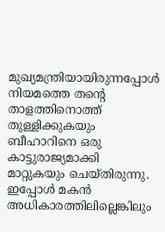മുഖ്യമന്ത്രിയായിരുന്നപ്പോള്‍ നിയമത്തെ തന്റെ താളത്തിനൊത്ത് തുള്ളിക്കുകയും ബീഹാറിനെ ഒരു കാട്ടുരാജ്യമാക്കി മാറ്റുകയും ചെയ്തിരുന്നു. ഇപ്പോള്‍ മകന്‍ അധികാരത്തിലില്ലെങ്കിലും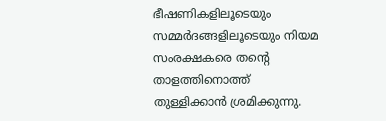ഭീഷണികളിലൂടെയും സമ്മര്‍ദങ്ങളിലൂടെയും നിയമ സംരക്ഷകരെ തന്റെ താളത്തിനൊത്ത് തുള്ളിക്കാന്‍ ശ്രമിക്കുന്നു.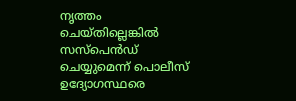നൃത്തം ചെയ്തില്ലെങ്കില്‍ സസ്പെന്‍ഡ് ചെയ്യുമെന്ന് പൊലീസ് ഉദ്യോഗസ്ഥരെ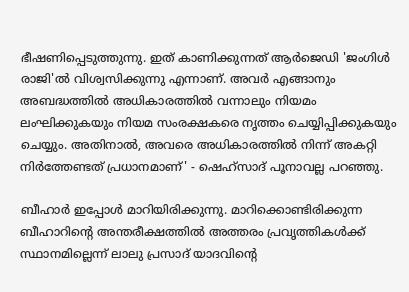ഭീഷണിപ്പെടുത്തുന്നു. ഇത് കാണിക്കുന്നത് ആര്‍ജെഡി 'ജംഗിള്‍ രാജി'ല്‍ വിശ്വസിക്കുന്നു എന്നാണ്. അവര്‍ എങ്ങാനും അബദ്ധത്തില്‍ അധികാരത്തില്‍ വന്നാലും നിയമം ലംഘിക്കുകയും നിയമ സംരക്ഷകരെ നൃത്തം ചെയ്യിപ്പിക്കുകയും ചെയ്യും. അതിനാല്‍, അവരെ അധികാരത്തില്‍ നിന്ന് അകറ്റി നിര്‍ത്തേണ്ടത് പ്രധാനമാണ്' - ഷെഹ്സാദ് പൂനാവല്ല പറഞ്ഞു.

ബീഹാര്‍ ഇപ്പോള്‍ മാറിയിരിക്കുന്നു. മാറിക്കൊണ്ടിരിക്കുന്ന ബീഹാറിന്റെ അന്തരീക്ഷത്തില്‍ അത്തരം പ്രവൃത്തികള്‍ക്ക് സ്ഥാനമില്ലെന്ന് ലാലു പ്രസാദ് യാദവിന്റെ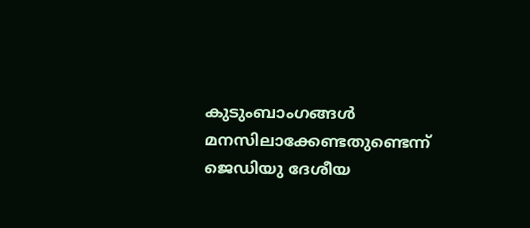കുടുംബാംഗങ്ങള്‍ മനസിലാക്കേണ്ടതുണ്ടെന്ന് ജെഡിയു ദേശീയ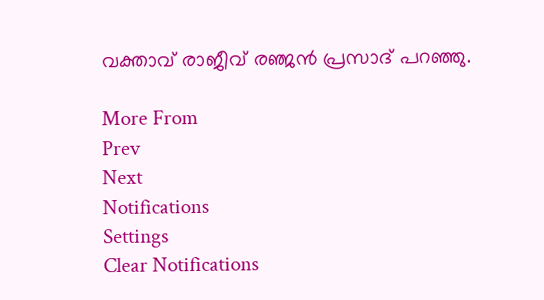വക്താവ് രാജീവ് രഞ്ജന്‍ പ്രസാദ് പറഞ്ഞു.

More From
Prev
Next
Notifications
Settings
Clear Notifications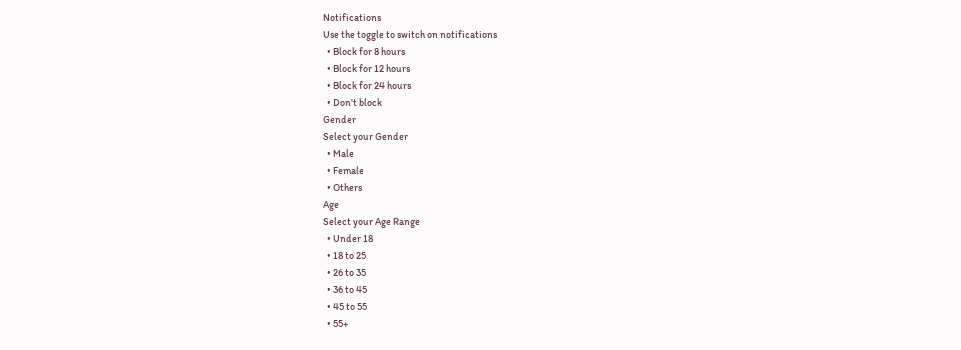Notifications
Use the toggle to switch on notifications
  • Block for 8 hours
  • Block for 12 hours
  • Block for 24 hours
  • Don't block
Gender
Select your Gender
  • Male
  • Female
  • Others
Age
Select your Age Range
  • Under 18
  • 18 to 25
  • 26 to 35
  • 36 to 45
  • 45 to 55
  • 55+